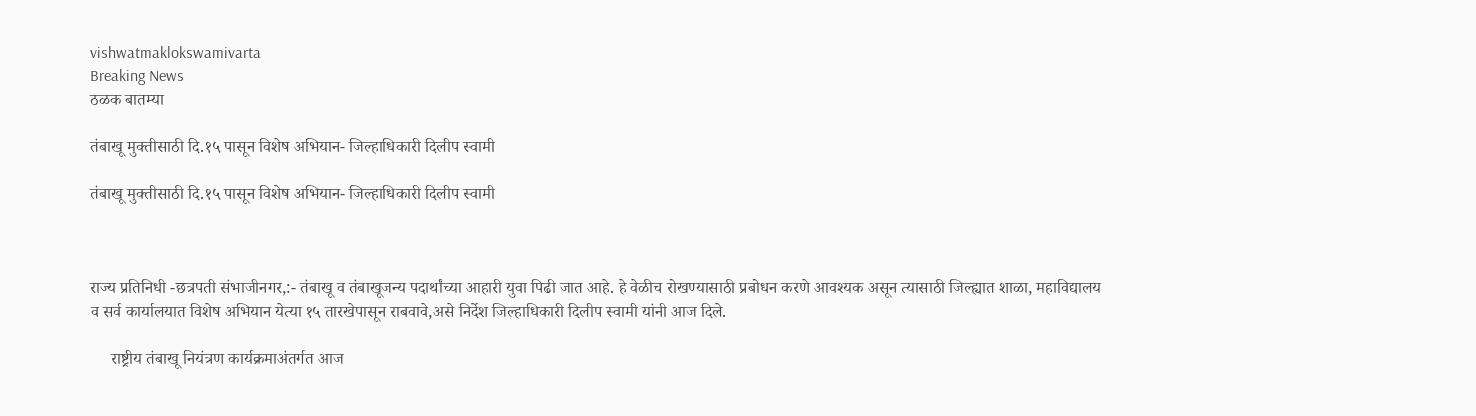vishwatmaklokswamivarta
Breaking News
ठळक बातम्या

तंबाखू मुक्तीसाठी दि.१५ पासून विशेष अभियान- जिल्हाधिकारी दिलीप स्वामी

तंबाखू मुक्तीसाठी दि.१५ पासून विशेष अभियान- जिल्हाधिकारी दिलीप स्वामी



राज्य प्रतिनिधी -छत्रपती संभाजीनगर,:- तंबाखू व तंबाखूजन्य पदार्थांच्या आहारी युवा पिढी जात आहे. हे वेळीच रोखण्यासाठी प्रबोधन करणे आवश्यक असून त्यासाठी जिल्ह्यात शाळा, महाविद्यालय व सर्व कार्यालयात विशेष अभियान येत्या १५ तारखेपासून राबवावे,असे निर्देश जिल्हाधिकारी दिलीप स्वामी यांनी आज दिले.

     राष्ट्रीय तंबाखू नियंत्रण कार्यक्रमाअंतर्गत आज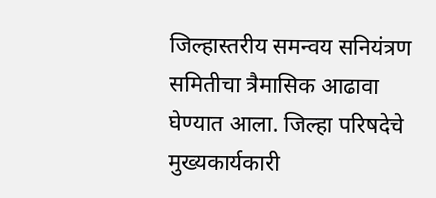जिल्हास्तरीय समन्वय सनियंत्रण समितीचा त्रैमासिक आढावा घेण्यात आला. जिल्हा परिषदेचे मुख्यकार्यकारी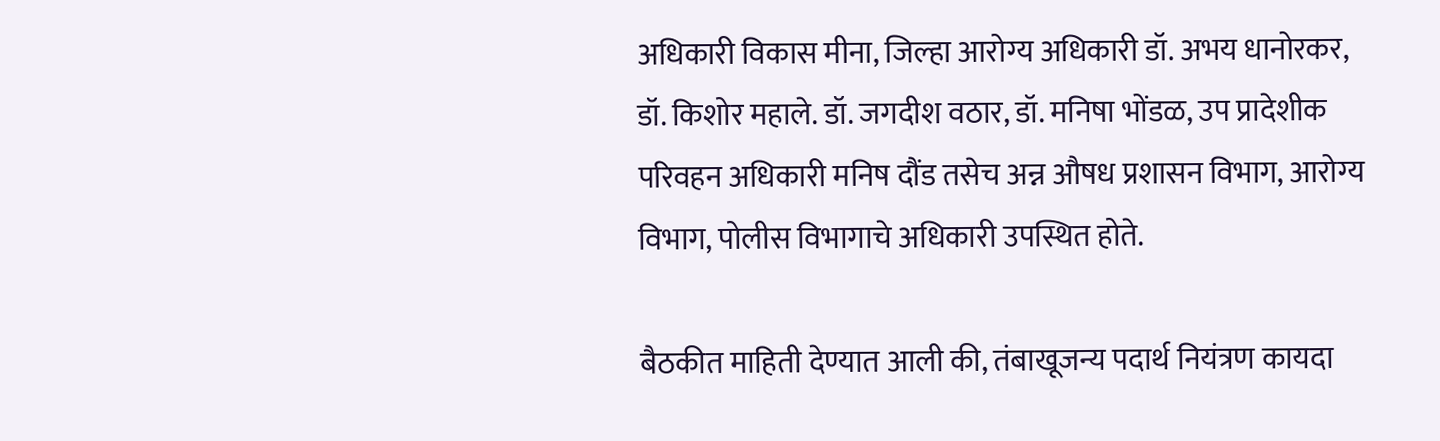अधिकारी विकास मीना, जिल्हा आरोग्य अधिकारी डॉ. अभय धानोरकर, डॉ. किशोर महाले. डॉ. जगदीश वठार, डॉ. मनिषा भोंडळ, उप प्रादेशीक परिवहन अधिकारी मनिष दौंड तसेच अन्न औषध प्रशासन विभाग, आरोग्य विभाग, पोलीस विभागाचे अधिकारी उपस्थित होते.

बैठकीत माहिती देण्यात आली की, तंबाखूजन्य पदार्थ नियंत्रण कायदा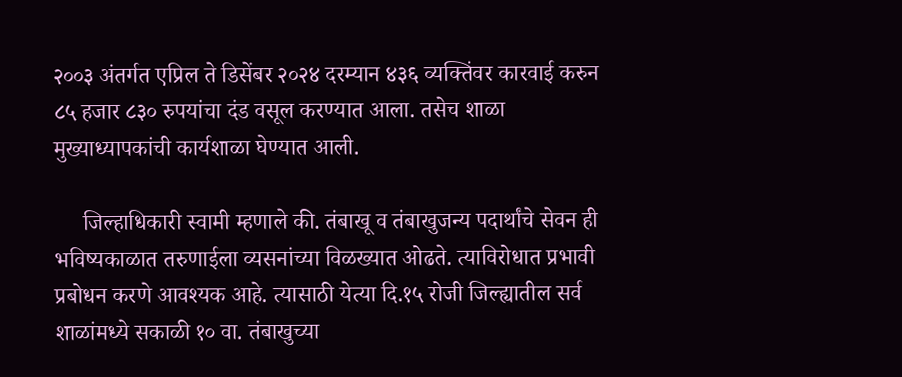२००३ अंतर्गत एप्रिल ते डिसेंबर २०२४ दरम्यान ४३६ व्यक्तिंवर कारवाई करुन ८५ हजार ८३० रुपयांचा दंड वसूल करण्यात आला. तसेच शाळा मुख्याध्यापकांची कार्यशाळा घेण्यात आली.

     जिल्हाधिकारी स्वामी म्हणाले की. तंबाखू व तंबाखुजन्य पदार्थांचे सेवन ही भविष्यकाळात तरुणाईला व्यसनांच्या विळख्यात ओढते. त्याविरोधात प्रभावी प्रबोधन करणे आवश्यक आहे. त्यासाठी येत्या दि.१५ रोजी जिल्ह्यातील सर्व शाळांमध्ये सकाळी १० वा. तंबाखुच्या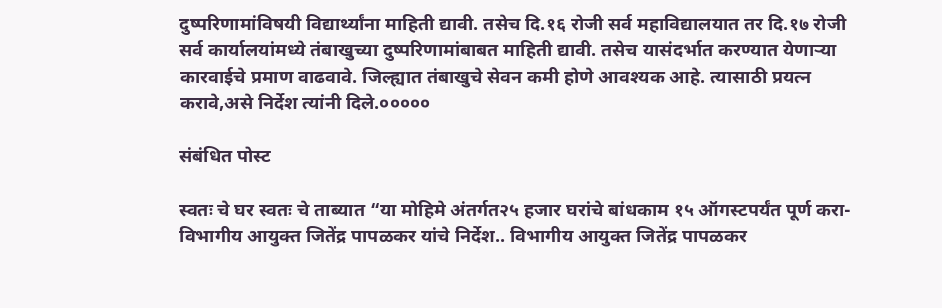दुष्परिणामांविषयी विद्यार्थ्यांना माहिती द्यावी. तसेच दि.१६ रोजी सर्व महाविद्यालयात तर दि.१७ रोजी सर्व कार्यालयांमध्ये तंबाखुच्या दुष्परिणामांबाबत माहिती द्यावी. तसेच यासंदर्भात करण्यात येणाऱ्या कारवाईचे प्रमाण वाढवावे. जिल्ह्यात तंबाखुचे सेवन कमी होणे आवश्यक आहे. त्यासाठी प्रयत्न करावे,असे निर्देश त्यांनी दिले.०००००

संबंधित पोस्ट

स्वतः चे घर स्वतः चे ताब्यात “या मोहिमे अंतर्गत२५ हजार घरांचे बांधकाम १५ ऑगस्टपर्यंत पूर्ण करा- विभागीय आयुक्त जितेंद्र पापळकर यांचे निर्देश.. विभागीय आयुक्त जितेंद्र पापळकर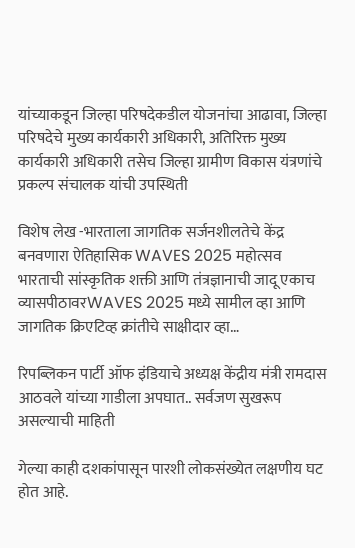यांच्याकडून जिल्हा परिषदेकडील योजनांचा आढावा, जिल्हा परिषदेचे मुख्य कार्यकारी अधिकारी, अतिरिक्त मुख्य कार्यकारी अधिकारी तसेच जिल्हा ग्रामीण विकास यंत्रणांचे प्रकल्प संचालक यांची उपस्थिती

विशेष लेख -भारताला जागतिक सर्जनशीलतेचे केंद्र बनवणारा ऐतिहासिक WAVES 2025 महोत्सव भारताची सांस्कृतिक शक्ती आणि तंत्रज्ञानाची जादू एकाच व्यासपीठावरWAVES 2025 मध्ये सामील व्हा आणि जागतिक क्रिएटिव्ह क्रांतीचे साक्षीदार व्हा…

रिपब्लिकन पार्टी ऑफ इंडियाचे अध्यक्ष केंद्रीय मंत्री रामदास आठवले यांच्या गाडीला अपघात.. सर्वजण सुखरूप असल्याची माहिती

गेल्या काही दशकांपासून पारशी लोकसंख्येत लक्षणीय घट होत आहे.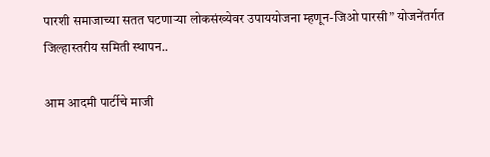पारशी समाजाच्या सतत घटणाऱ्या लोकसंख्येवर उपाययोजना म्हणून-जिओ पारसी” योजनेंतर्गत जिल्हास्तरीय समिती स्थापन..

आम आदमी पार्टीचे माजी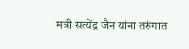मत्री सत्येंद्र जैन यांना तरुंगात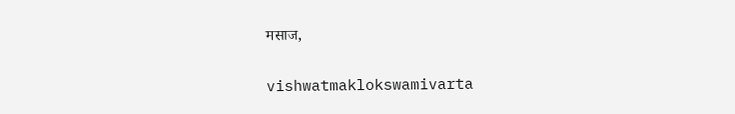मसाज,

vishwatmaklokswamivarta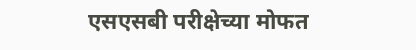एसएसबी परीक्षेच्या मोफत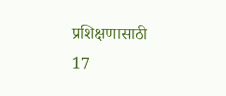प्रशिक्षणासाठी 17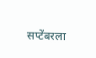सप्टेंबरला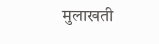मुलाखती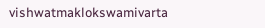vishwatmaklokswamivarta